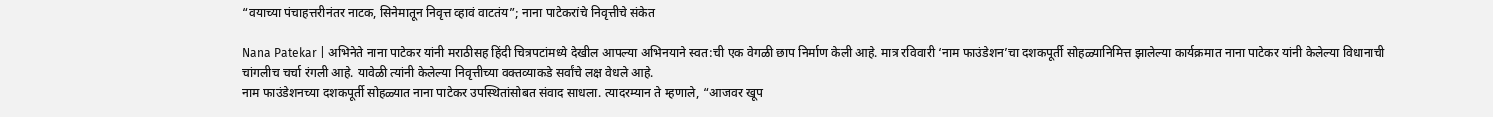“वयाच्या पंचाहत्तरीनंतर नाटक, सिनेमातून निवृत्त व्हावं वाटतंय”; नाना पाटेकरांचे निवृत्तीचे संकेत

Nana Patekar | अभिनेते नाना पाटेकर यांनी मराठीसह हिंदी चित्रपटांमध्ये देखील आपल्या अभिनयाने स्वत:ची एक वेगळी छाप निर्माण केली आहे. मात्र रविवारी ‘नाम फाउंडेशन’चा दशकपूर्ती सोहळ्यानिमित्त झालेल्या कार्यक्रमात नाना पाटेकर यांनी केलेल्या विधानाची चांगलीच चर्चा रंगली आहे. यावेळी त्यांनी केलेल्या निवृत्तीच्या वक्तव्याकडे सर्वांचे लक्ष वेधले आहे.
नाम फाउंडेशनच्या दशकपूर्ती सोहळ्यात नाना पाटेकर उपस्थितांसोबत संवाद साधला. त्यादरम्यान ते म्हणाले, “आजवर खूप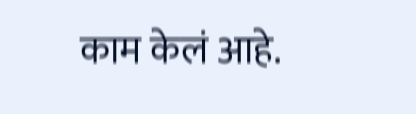काम केलं आहे.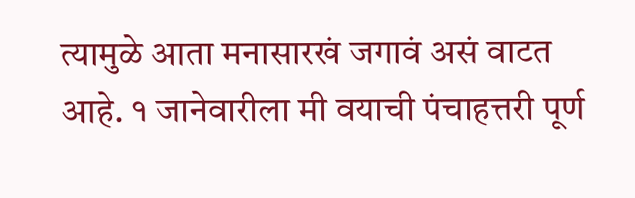त्यामुळे आता मनासारखं जगावं असं वाटत आहे. १ जानेवारीला मी वयाची पंचाहत्तरी पूर्ण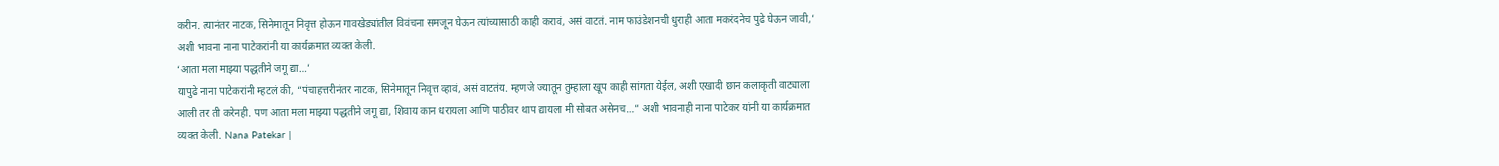करीन. त्यानंतर नाटक, सिनेमातून निवृत्त होऊन गावखेड्यांतील विवंचना समजून घेऊन त्यांच्यासाठी काही करावं, असं वाटतं. नाम फाउंडेशनची धुराही आता मकरंदनेच पुढे घेऊन जावी,’ अशी भावना नाना पाटेकरांनी या कार्यक्रमात व्यक्त केली.
‘आता मला माझ्या पद्धतीने जगू द्या…’
यापुढे नाना पाटेकरांनी म्हटलं की, “पंचाहत्तरीनंतर नाटक, सिनेमातून निवृत्त व्हावं, असं वाटतंय. म्हणजे ज्यातून तुम्हाला खूप काही सांगता येईल, अशी एखादी छान कलाकृती वाट्याला आली तर ती करेनही. पण आता मला माझ्या पद्धतीने जगू द्या, शिवाय कान धरायला आणि पाठीवर थाप द्यायला मी सोबत असेनच…” अशी भावनाही नाना पाटेकर यांनी या कार्यक्रमात व्यक्त केली. Nana Patekar |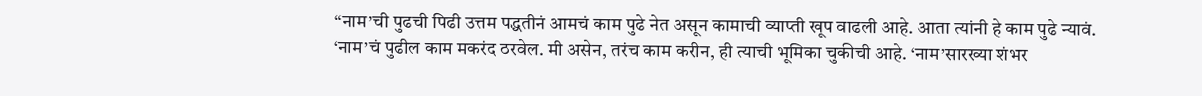“नाम’ची पुढची पिढी उत्तम पद्धतीनं आमचं काम पुढे नेत असून कामाची व्याप्ती खूप वाढली आहे. आता त्यांनी हे काम पुढे न्यावं. ‘नाम’चं पुढील काम मकरंद ठरवेल. मी असेन, तरंच काम करीन, ही त्याची भूमिका चुकीची आहे. ‘नाम’सारख्या शंभर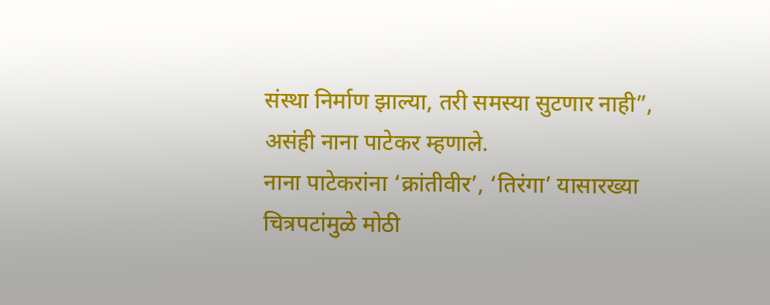संस्था निर्माण झाल्या, तरी समस्या सुटणार नाही”, असंही नाना पाटेकर म्हणाले.
नाना पाटेकरांना ‘क्रांतीवीर’, ‘तिरंगा’ यासारख्या चित्रपटांमुळे मोठी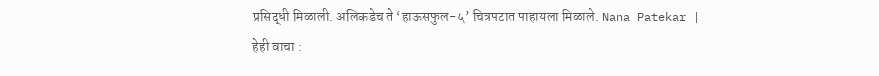प्रसिद्धी मिळाली. अलिकडेच ते ‘हाऊसफुल-५’ चित्रपटात पाहायला मिळाले. Nana Patekar |
हेही वाचा :